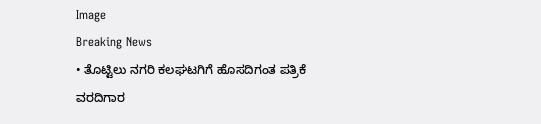Image
Breaking News
• ತೊಟ್ಟಿಲು ನಗರಿ ಕಲಘಟಗಿಗೆ ಹೊಸದಿಗಂತ ಪತ್ರಿಕೆ ವರದಿಗಾರ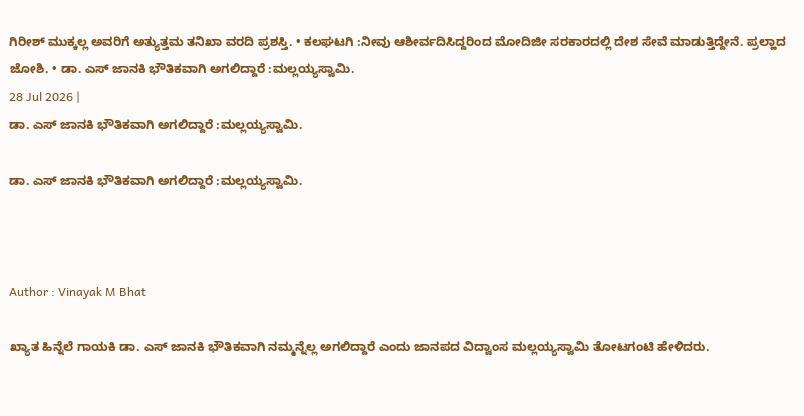ಗಿರೀಶ್ ಮುಕ್ಕಲ್ಲ ಅವರಿಗೆ ಅತ್ಯುತ್ತಮ ತನಿಖಾ ವರದಿ ಪ್ರಶಸ್ತಿ. • ಕಲಘಟಗಿ :ನೀವು ಆಶೀರ್ವದಿಸಿದ್ದರಿಂದ ಮೋದಿಜೀ ಸರಕಾರದಲ್ಲಿ ದೇಶ ಸೇವೆ ಮಾಡುತ್ತಿದ್ದೇನೆ. ಪ್ರಲ್ಹಾದ ಜೋಶಿ. • ಡಾ. ಎಸ್ ಜಾನಕಿ ಭೌತಿಕವಾಗಿ ಅಗಲಿದ್ದಾರೆ :ಮಲ್ಲಯ್ಯಸ್ವಾಮಿ.
28 Jul 2026 |
ಡಾ. ಎಸ್ ಜಾನಕಿ ಭೌತಿಕವಾಗಿ ಅಗಲಿದ್ದಾರೆ :ಮಲ್ಲಯ್ಯಸ್ವಾಮಿ.

ಡಾ. ಎಸ್ ಜಾನಕಿ ಭೌತಿಕವಾಗಿ ಅಗಲಿದ್ದಾರೆ :ಮಲ್ಲಯ್ಯಸ್ವಾಮಿ.



Author : Vinayak M Bhat

ಖ್ಯಾತ ಹಿನ್ನೆಲೆ ಗಾಯಕಿ ಡಾ. ಎಸ್ ಜಾನಕಿ ಭೌತಿಕವಾಗಿ ನಮ್ಮನ್ನೆಲ್ಲ ಅಗಲಿದ್ದಾರೆ ಎಂದು ಜಾನಪದ ವಿದ್ವಾಂಸ ಮಲ್ಲಯ್ಯಸ್ವಾಮಿ ತೋಟಗಂಟಿ ಹೇಳಿದರು.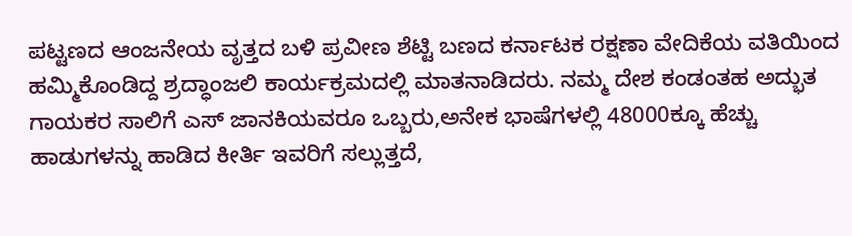ಪಟ್ಟಣದ ಆಂಜನೇಯ ವೃತ್ತದ ಬಳಿ ಪ್ರವೀಣ ಶೆಟ್ಟಿ ಬಣದ ಕರ್ನಾಟಕ ರಕ್ಷಣಾ ವೇದಿಕೆಯ ವತಿಯಿಂದ ಹಮ್ಮಿಕೊಂಡಿದ್ದ ಶ್ರದ್ಧಾಂಜಲಿ ಕಾರ್ಯಕ್ರಮದಲ್ಲಿ ಮಾತನಾಡಿದರು. ನಮ್ಮ ದೇಶ ಕಂಡಂತಹ ಅದ್ಭುತ ಗಾಯಕರ ಸಾಲಿಗೆ ಎಸ್ ಜಾನಕಿಯವರೂ ಒಬ್ಬರು,ಅನೇಕ ಭಾಷೆಗಳಲ್ಲಿ 48000ಕ್ಕೂ ಹೆಚ್ಚು ಹಾಡುಗಳನ್ನು ಹಾಡಿದ ಕೀರ್ತಿ ಇವರಿಗೆ ಸಲ್ಲುತ್ತದೆ,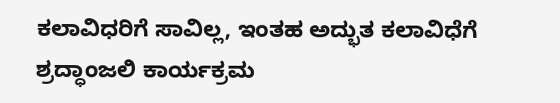ಕಲಾವಿಧರಿಗೆ ಸಾವಿಲ್ಲ, ಇಂತಹ ಅದ್ಭುತ ಕಲಾವಿಧೆಗೆ ಶ್ರದ್ಧಾಂಜಲಿ ಕಾರ್ಯಕ್ರಮ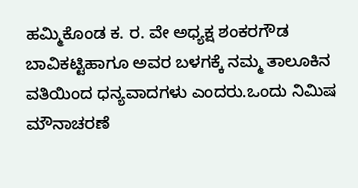ಹಮ್ಮಿಕೊಂಡ ಕ. ರ. ವೇ ಅಧ್ಯಕ್ಷ ಶಂಕರಗೌಡ ಬಾವಿಕಟ್ಟಿಹಾಗೂ ಅವರ ಬಳಗಕ್ಕೆ ನಮ್ಮ ತಾಲೂಕಿನ ವತಿಯಿಂದ ಧನ್ಯವಾದಗಳು ಎಂದರು.ಒಂದು ನಿಮಿಷ ಮೌನಾಚರಣೆ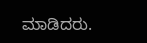ಮಾಡಿದರು.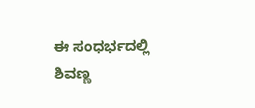ಈ ಸಂಧರ್ಭದಲ್ಲಿ ಶಿವಣ್ಣ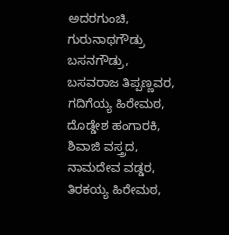ಅದರಗುಂಚಿ, ಗುರುನಾಥಗೌಡ್ರು ಬಸನಗೌಡ್ರು, ಬಸವರಾಜ ತಿಪ್ಪಣ್ಣವರ, ಗದಿಗೆಯ್ಯ ಹಿರೇಮಠ, ದೊಡ್ಡೇಶ ಹಂಗಾರಕಿ, ಶಿವಾಜಿ ವಸ್ತ್ರದ, ನಾಮದೇವ ವಡ್ಡರ, ತಿರಕಯ್ಯ ಹಿರೇಮಠ,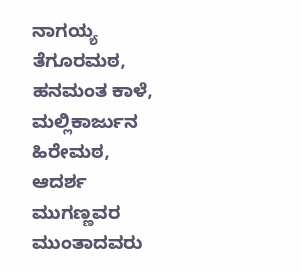ನಾಗಯ್ಯ ತೆಗೂರಮಠ, ಹನಮಂತ ಕಾಳೆ, ಮಲ್ಲಿಕಾರ್ಜುನ ಹಿರೇಮಠ, ಆದರ್ಶ ಮುಗಣ್ಣವರ ಮುಂತಾದವರು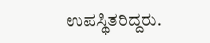ಉಪಸ್ಥಿತರಿದ್ದರು.